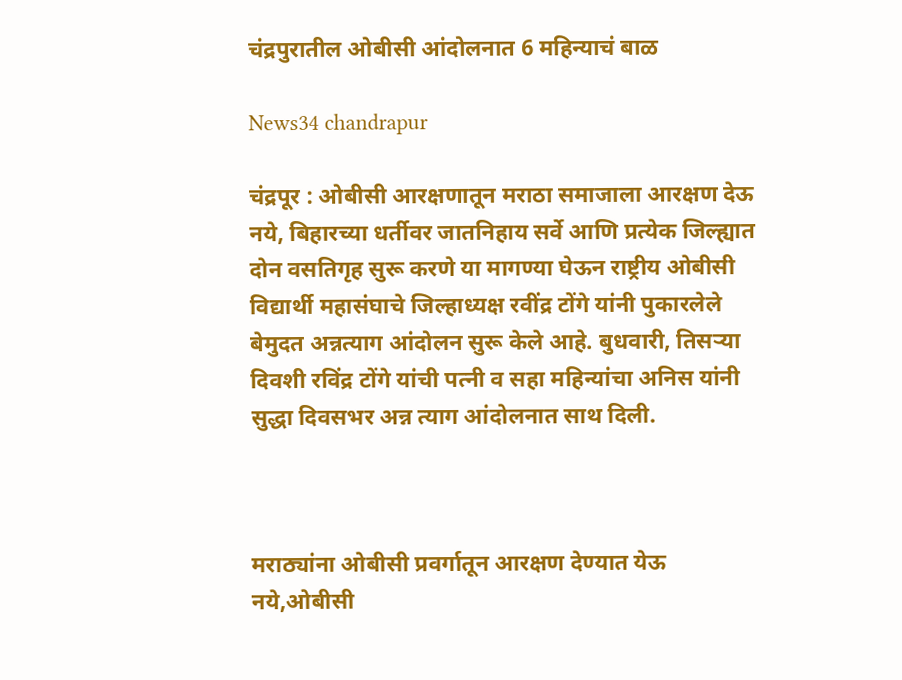चंद्रपुरातील ओबीसी आंदोलनात 6 महिन्याचं बाळ

News34 chandrapur

चंद्रपूर : ओबीसी आरक्षणातून मराठा समाजाला आरक्षण देऊ नये, बिहारच्या धर्तीवर जातनिहाय सर्वे आणि प्रत्येक जिल्ह्यात दोन वसतिगृह सुरू करणे या मागण्या घेऊन राष्ट्रीय ओबीसी विद्यार्थी महासंघाचे जिल्हाध्यक्ष रवींद्र टोंगे यांनी पुकारलेले बेमुदत अन्नत्याग आंदोलन सुरू केले आहे. बुधवारी, तिसऱ्या दिवशी रविंद्र टोंगे यांची पत्नी व सहा महिन्यांचा अनिस यांनी सुद्धा दिवसभर अन्न त्याग आंदोलनात साथ दिली.



मराठ्यांना ओबीसी प्रवर्गातून आरक्षण देण्यात येऊ नये,ओबीसी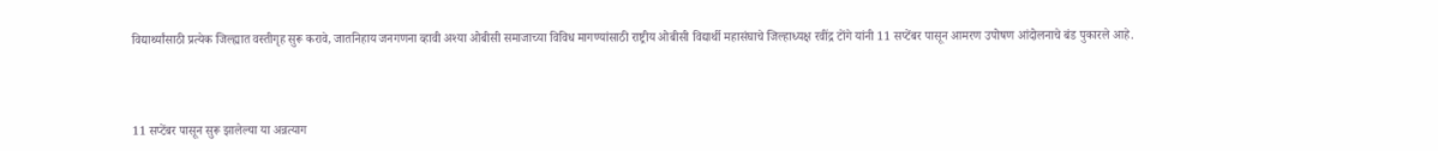विद्यार्थ्यांसाठी प्रत्येक जिल्ह्यात वस्तीगृह सुरू करावे, जातनिहाय जनगणना व्हावी अश्या ओबीसी समाजाच्या विविध मागण्यांसाठी राष्ट्रीय ओबीसी विद्यार्थी महासंघाचे जिल्हाध्यक्ष रवींद्र टोंगे यांनी 11 सप्टेंबर पासून आमरण उपोषण आंदोलनाचे बंड पुकारले आहे.



11 सप्टेंबर पासून सुरू झालेल्या या अन्नत्याग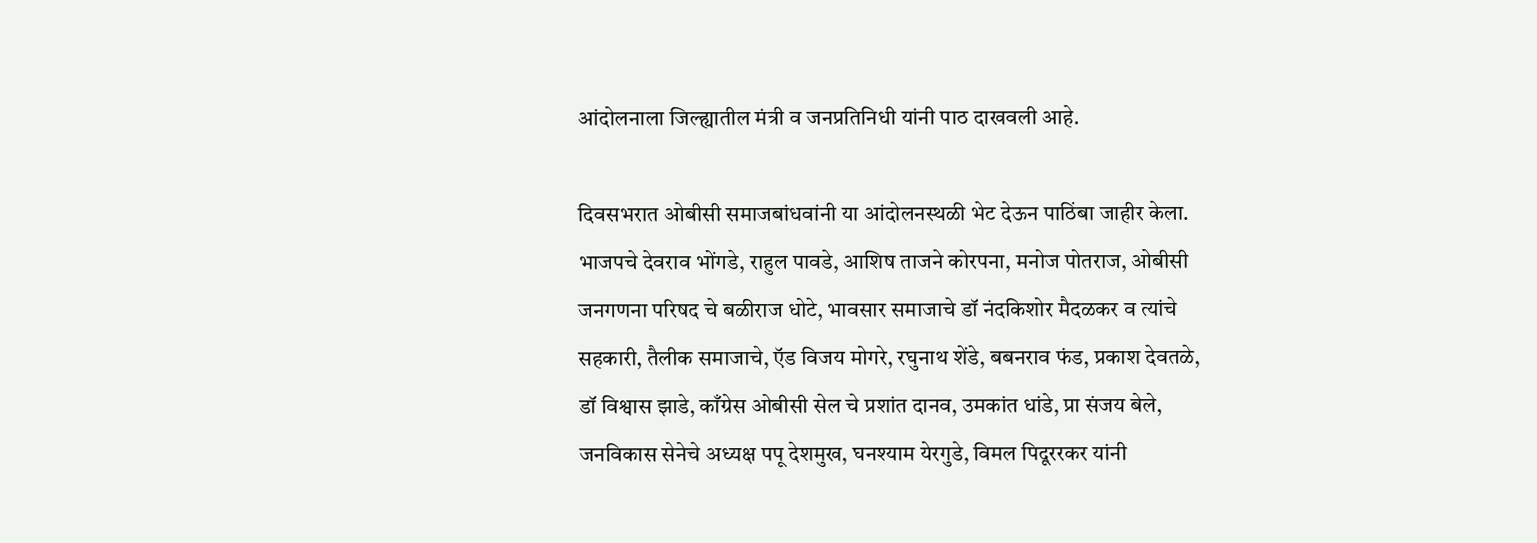आंदोलनाला जिल्ह्यातील मंत्री व जनप्रतिनिधी यांनी पाठ दाखवली आहे.

दिवसभरात ओबीसी समाजबांधवांनी या आंदोलनस्थळी भेट देऊन पाठिंबा जाहीर केला. भाजपचे देवराव भोंगडे, राहुल पावडे, आशिष ताजने कोरपना, मनोज पोतराज, ओबीसी जनगणना परिषद चे बळीराज धोटे, भावसार समाजाचे डॉ नंदकिशोर मैदळकर व त्यांचे सहकारी, तैलीक समाजाचे, ऍड विजय मोगरे, रघुनाथ शेंडे, बबनराव फंड, प्रकाश देवतळे, डॉ विश्वास झाडे, काँग्रेस ओबीसी सेल चे प्रशांत दानव, उमकांत धांडे, प्रा संजय बेले, जनविकास सेनेचे अध्यक्ष पपू देशमुख, घनश्याम येरगुडे, विमल पिदूररकर यांनी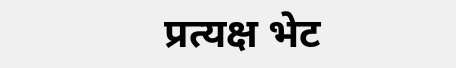प्रत्यक्ष भेट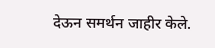देऊन समर्थन जाहीर केले.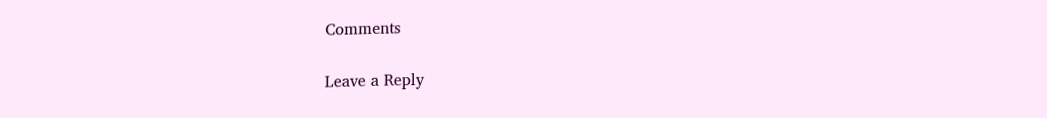Comments

Leave a Reply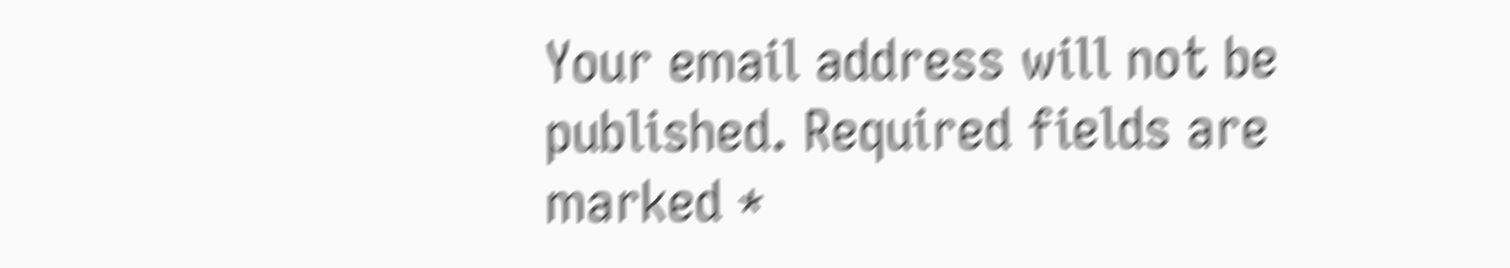Your email address will not be published. Required fields are marked *